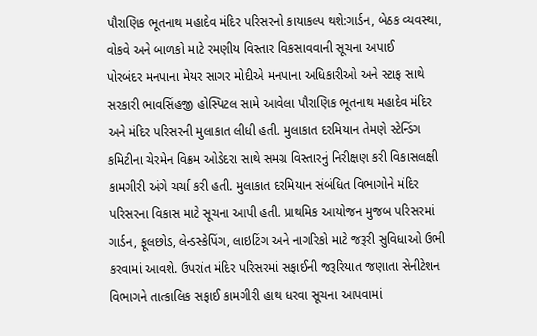પૌરાણિક ભૂતનાથ મહાદેવ મંદિર પરિસરનો કાયાકલ્પ થશે:ગાર્ડન, બેઠક વ્યવસ્થા, વોકવે અને બાળકો માટે રમણીય વિસ્તાર વિકસાવવાની સૂચના અપાઈ
પોરબંદર મનપાના મેયર સાગર મોદીએ મનપાના અધિકારીઓ અને સ્ટાફ સાથે સરકારી ભાવસિંહજી હોસ્પિટલ સામે આવેલા પૌરાણિક ભૂતનાથ મહાદેવ મંદિર અને મંદિર પરિસરની મુલાકાત લીધી હતી. મુલાકાત દરમિયાન તેમણે સ્ટેન્ડિંગ કમિટીના ચેરમેન વિક્રમ ઓડેદરા સાથે સમગ્ર વિસ્તારનું નિરીક્ષણ કરી વિકાસલક્ષી કામગીરી અંગે ચર્ચા કરી હતી. મુલાકાત દરમિયાન સંબંધિત વિભાગોને મંદિર પરિસરના વિકાસ માટે સૂચના આપી હતી. પ્રાથમિક આયોજન મુજબ પરિસરમાં ગાર્ડન, ફૂલછોડ, લેન્ડસ્કેપિંગ, લાઇટિંગ અને નાગરિકો માટે જરૂરી સુવિધાઓ ઉભી કરવામાં આવશે. ઉપરાંત મંદિર પરિસરમાં સફાઈની જરૂરિયાત જણાતા સેનીટેશન વિભાગને તાત્કાલિક સફાઈ કામગીરી હાથ ધરવા સૂચના આપવામાં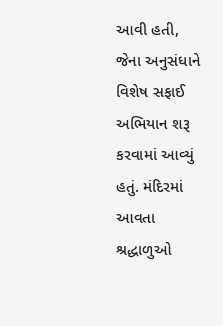આવી હતી, જેના અનુસંધાને વિશેષ સફાઈ અભિયાન શરૂ કરવામાં આવ્યું હતું. મંદિરમાં આવતા શ્રદ્ધાળુઓ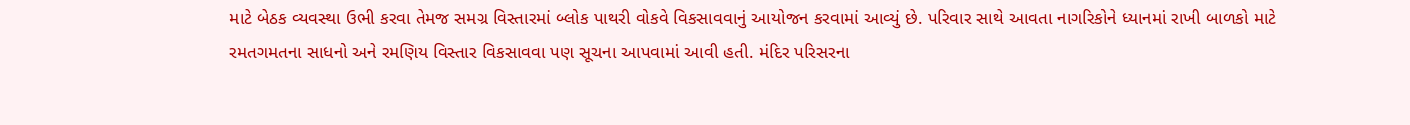માટે બેઠક વ્યવસ્થા ઉભી કરવા તેમજ સમગ્ર વિસ્તારમાં બ્લોક પાથરી વોકવે વિકસાવવાનું આયોજન કરવામાં આવ્યું છે. પરિવાર સાથે આવતા નાગરિકોને ધ્યાનમાં રાખી બાળકો માટે રમતગમતના સાધનો અને રમણિય વિસ્તાર વિકસાવવા પણ સૂચના આપવામાં આવી હતી. મંદિર પરિસરના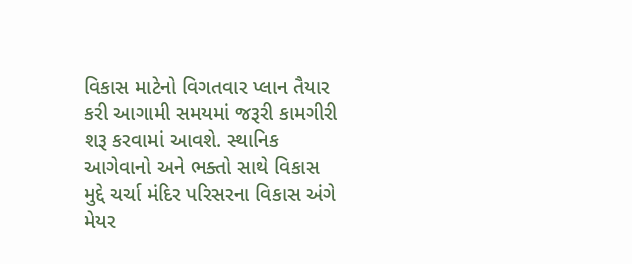વિકાસ માટેનો વિગતવાર પ્લાન તૈયાર કરી આગામી સમયમાં જરૂરી કામગીરી શરૂ કરવામાં આવશે. સ્થાનિક આગેવાનો અને ભક્તો સાથે વિકાસ મુદ્દે ચર્ચા મંદિર પરિસરના વિકાસ અંગે મેયર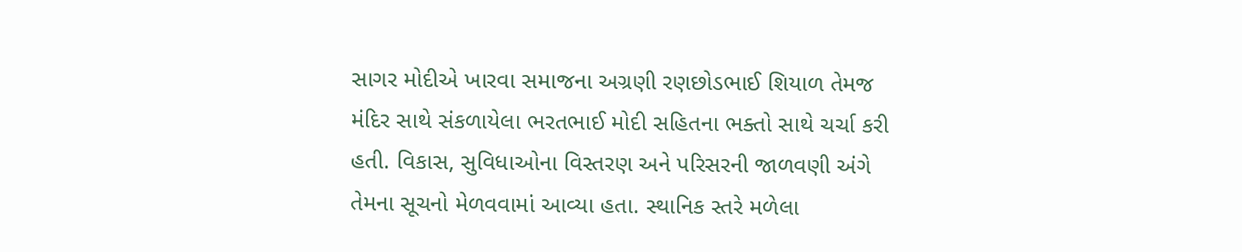સાગર મોદીએ ખારવા સમાજના અગ્રણી રણછોડભાઈ શિયાળ તેમજ મંદિર સાથે સંકળાયેલા ભરતભાઈ મોદી સહિતના ભક્તો સાથે ચર્ચા કરી હતી. વિકાસ, સુવિધાઓના વિસ્તરણ અને પરિસરની જાળવણી અંગે તેમના સૂચનો મેળવવામાં આવ્યા હતા. સ્થાનિક સ્તરે મળેલા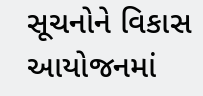સૂચનોને વિકાસ આયોજનમાં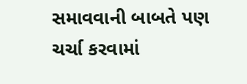સમાવવાની બાબતે પણ ચર્ચા કરવામાં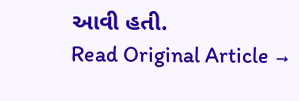આવી હતી.
Read Original Article →